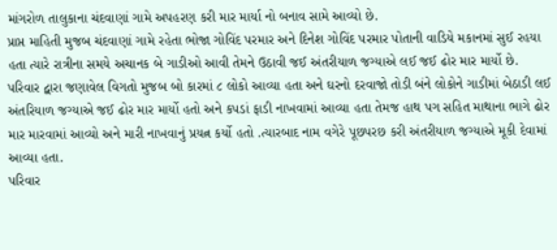માંગરોળ તાલુકાના ચંદવાણાં ગામે અપહરણ કરી માર માર્યા નો બનાવ સામે આવ્યો છે.
પ્રાપ્ત માહિતી મુજબ ચંદવાણાં ગામે રહેતા ભોજા ગોવિંદ પરમાર અને દિનેશ ગોવિંદ પરમાર પોતાની વાડિયે મકાનમાં સુઈ રહયા હતા ત્યારે રાત્રીના સમયે અચાનક બે ગાડીઓ આવી તેમને ઉઠાવી જઈ અંતરીયાળ જગ્યાએ લઈ જઈ ઢોર માર માર્યો છે.
પરિવાર દ્વારા જણાવેલ વિગતો મુજબ બો કારમાં ૮ લોકો આવ્યા હતા અને ઘરનો દરવાજો તોડી બંને લોકોને ગાડીમાં બેઠાડી લઈ અંતરિયાળ જગ્યાએ જઈ ઢોર માર માર્યો હતો અને કપડાં ફાડી નાખવામાં આવ્યા હતા તેમજ હાથ પગ સહિત માથાના ભાગે ઢોર માર મારવામાં આવ્યો અને મારી નાખવાનું પ્રયત્ન કર્યો હતો .ત્યારબાદ નામ વગેરે પૂછપરછ કરી અંતરીયાળ જગ્યાએ મૂકી દેવામાં આવ્યા હતા.
પરિવાર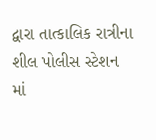દ્વારા તાત્કાલિક રાત્રીના શીલ પોલીસ સ્ટેશન માં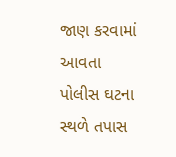જાણ કરવામાં આવતા પોલીસ ઘટના સ્થળે તપાસ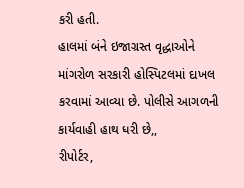કરી હતી.
હાલમાં બંને ઇજાગ્રસ્ત વૃદ્ધાઓને માંગરોળ સરકારી હોસ્પિટલમાં દાખલ કરવામાં આવ્યા છે. પોલીસે આગળની કાર્યવાહી હાથ ધરી છે,,
રીપોર્ટર,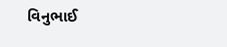વિનુભાઈ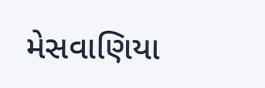મેસવાણિયા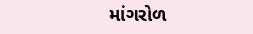માંગરોળ